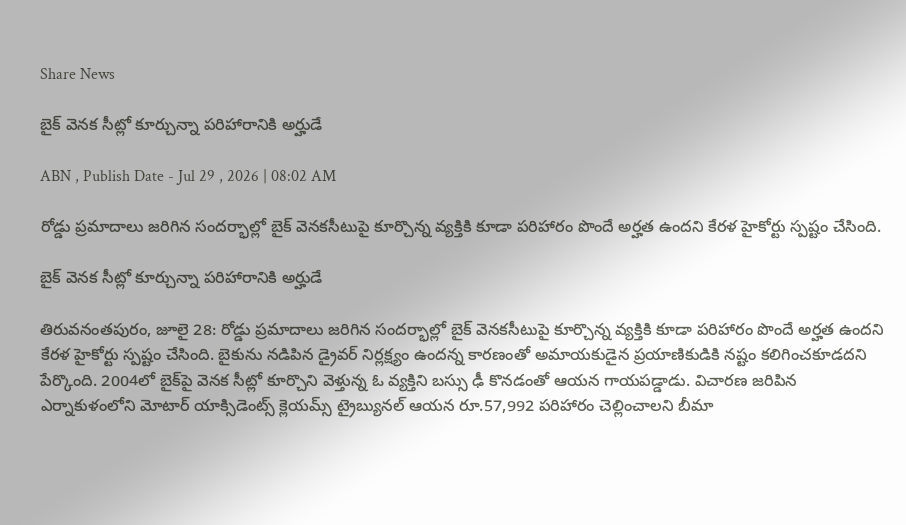Share News

బైక్‌ వెనక సీట్లో కూర్చున్నా పరిహారానికి అర్హుడే

ABN , Publish Date - Jul 29 , 2026 | 08:02 AM

రోడ్డు ప్రమాదాలు జరిగిన సందర్భాల్లో బైక్‌ వెనకసీటుపై కూర్చొన్న వ్యక్తికి కూడా పరిహారం పొందే అర్హత ఉందని కేరళ హైకోర్టు స్పష్టం చేసింది.

బైక్‌ వెనక సీట్లో కూర్చున్నా పరిహారానికి అర్హుడే

తిరువనంతపురం, జూలై 28: రోడ్డు ప్రమాదాలు జరిగిన సందర్భాల్లో బైక్‌ వెనకసీటుపై కూర్చొన్న వ్యక్తికి కూడా పరిహారం పొందే అర్హత ఉందని కేరళ హైకోర్టు స్పష్టం చేసింది. బైకును నడిపిన డ్రైవర్‌ నిర్లక్ష్యం ఉందన్న కారణంతో అమాయకుడైన ప్రయాణికుడికి నష్టం కలిగించకూడదని పేర్కొంది. 2004లో బైక్‌పై వెనక సీట్లో కూర్చొని వెళ్తున్న ఓ వ్యక్తిని బస్సు ఢీ కొనడంతో ఆయన గాయపడ్డాడు. విచారణ జరిపిన ఎర్నాకుళంలోని మోటార్‌ యాక్సిడెంట్స్‌ క్లెయమ్స్‌ ట్రైబ్యునల్‌ ఆయన రూ.57,992 పరిహారం చెల్లించాలని బీమా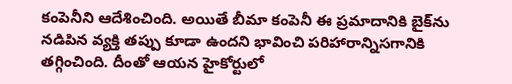కంపెనీని ఆదేశించింది. అయితే బీమా కంపెనీ ఈ ప్రమాదానికి బైక్‌ను నడిపిన వ్యక్తి తప్పు కూడా ఉందని భావించి పరిహారాన్నిసగానికి తగ్గించింది. దీంతో ఆయన హైకోర్టులో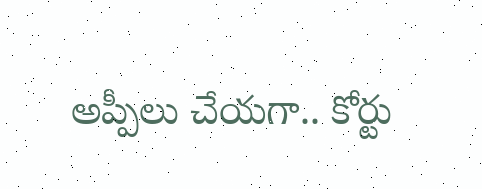అప్పీలు చేయగా.. కోర్టు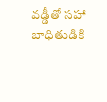వడ్డీతో సహా బాధితుడికి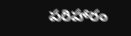పరిహారం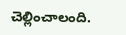చెల్లించాలంది.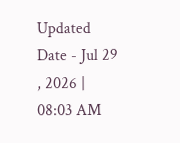Updated Date - Jul 29 , 2026 | 08:03 AM